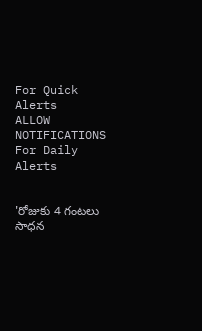For Quick Alerts
ALLOW NOTIFICATIONS
For Daily Alerts


'రోజుకు 4 గంటలు సాధన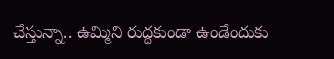చేస్తున్నా.. ఉమ్మిని రుద్దకుండా ఉండేందుకు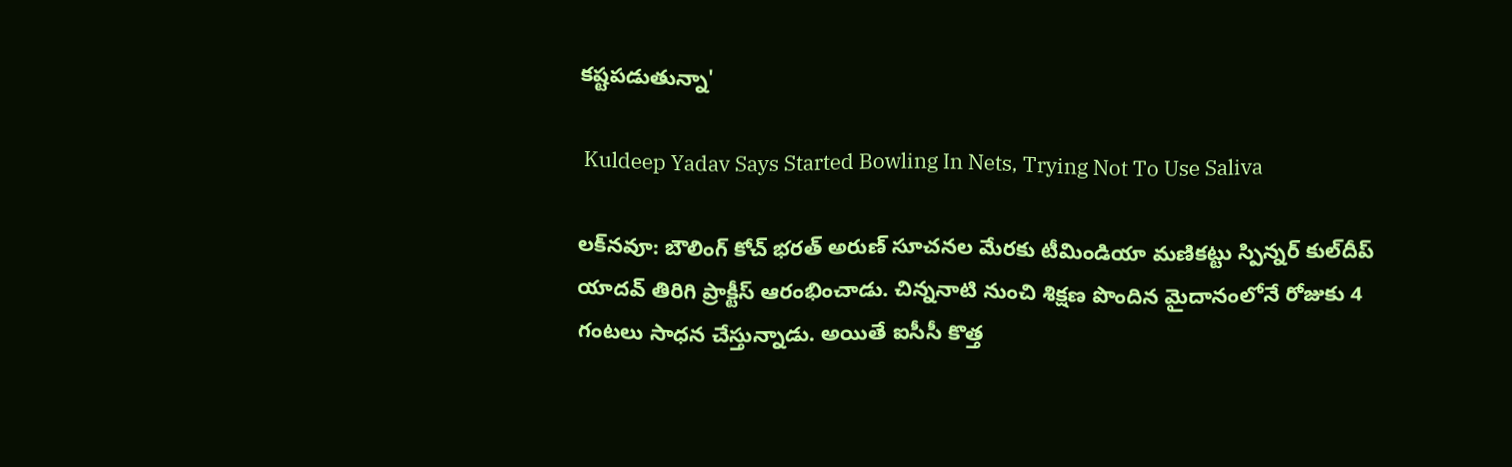కష్టపడుతున్నా'

 Kuldeep Yadav Says Started Bowling In Nets, Trying Not To Use Saliva

లక్‌నవూ: బౌలింగ్‌ కోచ్‌ భరత్‌ అరుణ్ సూచనల మేరకు టీమిండియా మణికట్టు స్పిన్నర్ కుల్‌దీప్‌ యాదవ్‌ తిరిగి ప్రాక్టీస్ ఆరంభించాడు. చిన్ననాటి నుంచి శిక్షణ పొందిన మైదానంలోనే రోజుకు 4 గంటలు సాధన చేస్తున్నాడు. అయితే ఐసీసీ కొత్త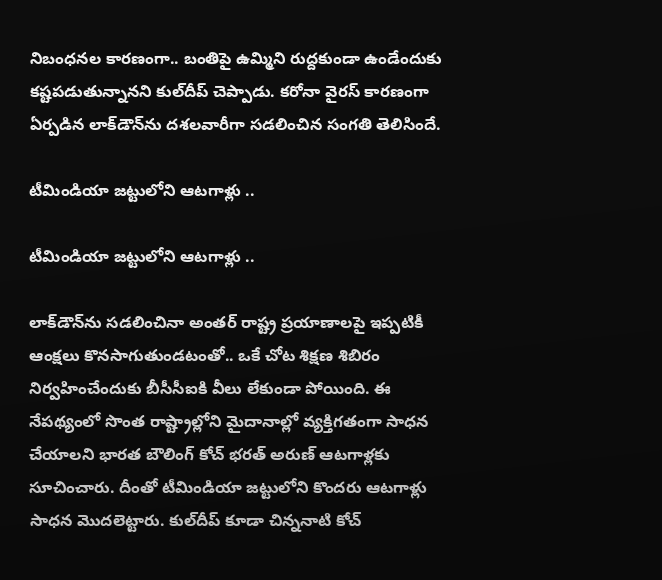నిబంధనల కారణంగా.. బంతిపై ఉమ్మిని రుద్దకుండా ఉండేందుకు కష్టపడుతున్నానని కుల్‌దీప్‌ చెప్పాడు. కరోనా వైరస్ కారణంగా ఏర్పడిన లాక్‌డౌన్‌ను దశలవారీగా సడలించిన సంగతి తెలిసిందే.

టీమిండియా జట్టులోని ఆటగాళ్లు ..

టీమిండియా జట్టులోని ఆటగాళ్లు ..

లాక్‌డౌన్‌ను సడలించినా అంతర్‌ రాష్ట్ర ప్రయాణాలపై ఇప్పటికీ ఆంక్షలు కొనసాగుతుండటంతో.. ఒకే చోట శిక్షణ శిబిరం నిర్వహించేందుకు బీసీసీఐకి వీలు లేకుండా పోయింది. ఈ నేపథ్యంలో సొంత రాష్ట్రాల్లోని మైదానాల్లో వ్యక్తిగతంగా సాధన చేయాలని భారత బౌలింగ్‌ కోచ్‌ భరత్‌ అరుణ్ ఆటగాళ్లకు సూచించారు. దీంతో టీమిండియా జట్టులోని కొందరు ఆటగాళ్లు సాధన మొదలెట్టారు. కుల్‌దీప్‌ కూడా చిన్ననాటి కోచ్‌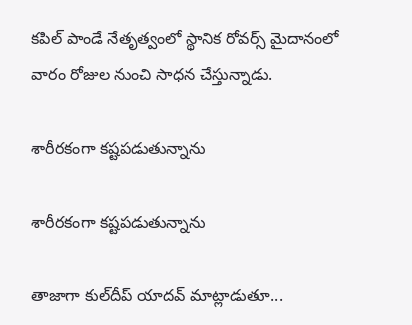కపిల్‌ పాండే నేతృత్వంలో స్థానిక రోవర్స్‌ మైదానంలో వారం రోజుల నుంచి సాధన చేస్తున్నాడు.

శారీరకంగా కష్టపడుతున్నాను

శారీరకంగా కష్టపడుతున్నాను

తాజాగా కుల్‌దీప్‌ యాదవ్ మాట్లాడుతూ...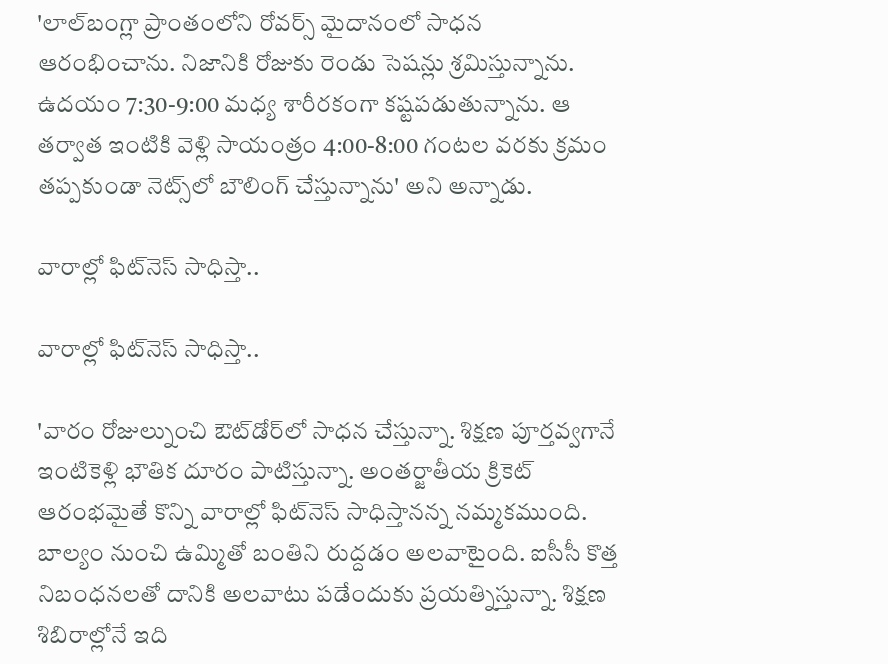'లాల్‌బంగ్లా ప్రాంతంలోని రోవర్స్‌ మైదానంలో సాధన ఆరంభించాను. నిజానికి రోజుకు రెండు సెషన్లు శ్రమిస్తున్నాను. ఉదయం 7:30-9:00 మధ్య శారీరకంగా కష్టపడుతున్నాను. ఆ తర్వాత ఇంటికి వెళ్లి సాయంత్రం 4:00-8:00 గంటల వరకు క్రమం తప్పకుండా నెట్స్‌లో బౌలింగ్‌ చేస్తున్నాను' అని అన్నాడు.

వారాల్లో ఫిట్‌నెస్‌ సాధిస్తా..

వారాల్లో ఫిట్‌నెస్‌ సాధిస్తా..

'వారం రోజుల్నుంచి ఔట్‌డోర్‌లో సాధన చేస్తున్నా. శిక్షణ పూర్తవ్వగానే ఇంటికెళ్లి భౌతిక దూరం పాటిస్తున్నా. అంతర్జాతీయ క్రికెట్‌ ఆరంభమైతే కొన్ని వారాల్లో ఫిట్‌నెస్‌ సాధిస్తానన్న నమ్మకముంది. బాల్యం నుంచి ఉమ్మితో బంతిని రుద్దడం అలవాటైంది. ఐసీసీ కొత్త నిబంధనలతో దానికి అలవాటు పడేందుకు ప్రయత్నిస్తున్నా. శిక్షణ శిబిరాల్లోనే ఇది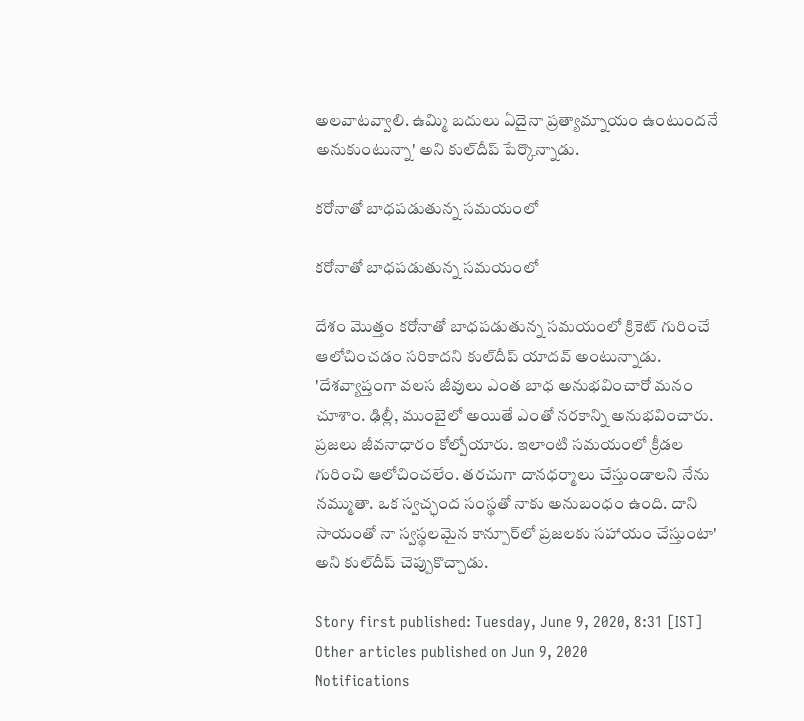అలవాటవ్వాలి. ఉమ్మి బదులు ఏదైనా ప్రత్యామ్నాయం ఉంటుందనే అనుకుంటున్నా' అని కుల్‌దీప్‌ పేర్కొన్నాడు.

కరోనాతో బాధపడుతున్న సమయంలో

కరోనాతో బాధపడుతున్న సమయంలో

దేశం మొత్తం కరోనాతో బాధపడుతున్న సమయంలో క్రికెట్‌ గురించే ఆలోచించడం సరికాదని కుల్‌దీప్‌ యాదవ్ అంటున్నాడు. 'దేశవ్యాప్తంగా వలస జీవులు ఎంత బాధ అనుభవించారో మనం చూశాం. ఢిల్లీ, ముంబైలో అయితే ఎంతో నరకాన్ని అనుభవించారు. ప్రజలు జీవనాధారం కోల్పోయారు. ఇలాంటి సమయంలో క్రీడల గురించి ఆలోచించలేం. తరచుగా దానధర్మాలు చేస్తుండాలని నేను నమ్ముతా. ఒక స్వచ్ఛంద సంస్థతో నాకు అనుబంధం ఉంది. దాని సాయంతో నా స్వస్థలమైన కాన్పూర్‌లో ప్రజలకు సహాయం చేస్తుంటా' అని కుల్‌దీప్‌ చెప్పుకొచ్చాడు.

Story first published: Tuesday, June 9, 2020, 8:31 [IST]
Other articles published on Jun 9, 2020
Notifications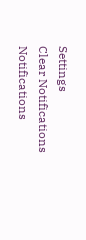Settings
Clear Notifications
Notifications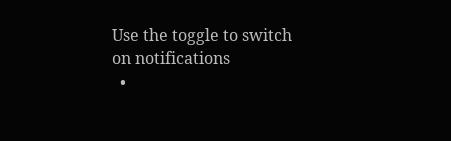Use the toggle to switch on notifications
  •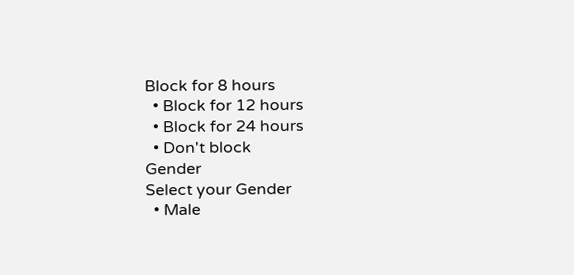Block for 8 hours
  • Block for 12 hours
  • Block for 24 hours
  • Don't block
Gender
Select your Gender
  • Male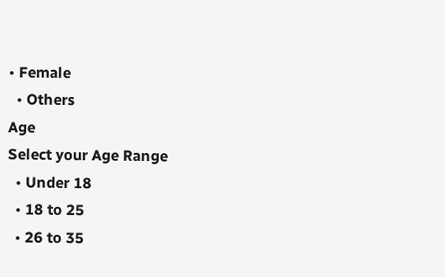• Female
  • Others
Age
Select your Age Range
  • Under 18
  • 18 to 25
  • 26 to 35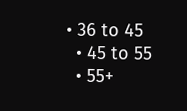• 36 to 45
  • 45 to 55
  • 55+